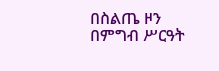በስልጤ ዞን በምግብ ሥርዓት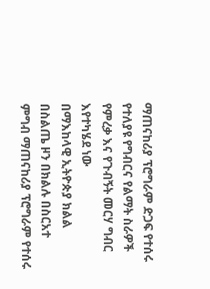ማጠናከሪያ ፕሮግራም ድጋፍ የተሰሩ የተለያዩ የግብርና የልማት ስራዎች የምረቃ እና የጉብኝት መርሃ ግብር እየተካሄደ ነው
በማእከላዊ ኢትዮጵያ ክልል በስልጤ ዞን በክልሉ በስርአተ ምግብ ማጠናከሪያ ፕሮግራም የተሰሩ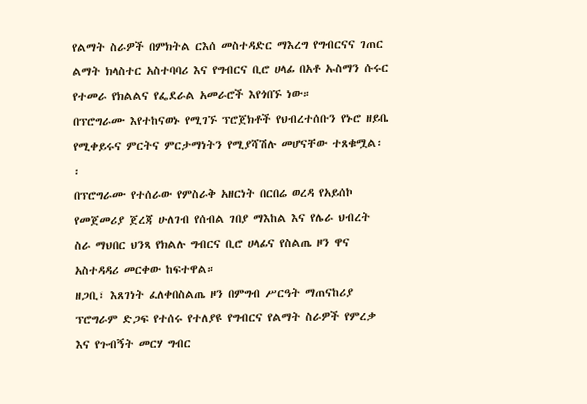የልማት ስራዎች በምክትል ርእሰ መስተዳድር ማእረግ የግብርናና ገጠር ልማት ክላስተር አስተባባሪ እና የግብርና ቢሮ ሀላፊ በአቶ ኡስማን ሱሩር የተመራ የክልልና የፌደራል አመራሮች እየጎበኙ ነው።
በፕሮግራሙ እየተከናወኑ የሚገኙ ፕሮጀክቶች የህብረተሰቡን የኑሮ ዘይቤ የሚቀይሩና ምርትና ምርታማነትን የሚያሻሽሉ መሆናቸው ተጸቁሟል፡፡
በፕሮግራሙ የተሰራው የምስራቅ አዘርነት በርበሬ ወረዳ የአይሰኮ የመጀመሪያ ጀረጃ ሁለገብ የሰብል ገበያ ማእከል እና የሌራ ህብረት ስራ ማህበር ህንጻ የክልሉ ግብርና ቢሮ ሀላፊና የስልጤ ዞን ዋና አስተዳዳሪ መርቀው ከፍተዋል።
ዘጋቢ፣ እጸገነት ፈለቀበስልጤ ዞን በምግብ ሥርዓት ማጠናከሪያ ፕሮግራም ድጋፍ የተሰሩ የተለያዩ የግብርና የልማት ስራዎች የምረቃ እና የጉብኝት መርሃ ግብር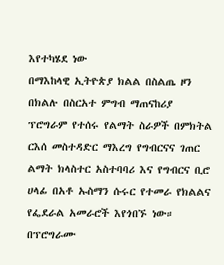እየተካሄደ ነው
በማእከላዊ ኢትዮጵያ ክልል በስልጤ ዞን በክልሉ በስርአተ ምግብ ማጠናከሪያ ፕሮግራም የተሰሩ የልማት ስራዎች በምክትል ርእሰ መስተዳድር ማእረግ የግብርናና ገጠር ልማት ክላስተር አስተባባሪ እና የግብርና ቢሮ ሀላፊ በአቶ ኡስማን ሱሩር የተመራ የክልልና የፌደራል አመራሮች እየጎበኙ ነው።
በፕሮግራሙ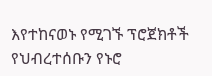እየተከናወኑ የሚገኙ ፕሮጀክቶች የህብረተሰቡን የኑሮ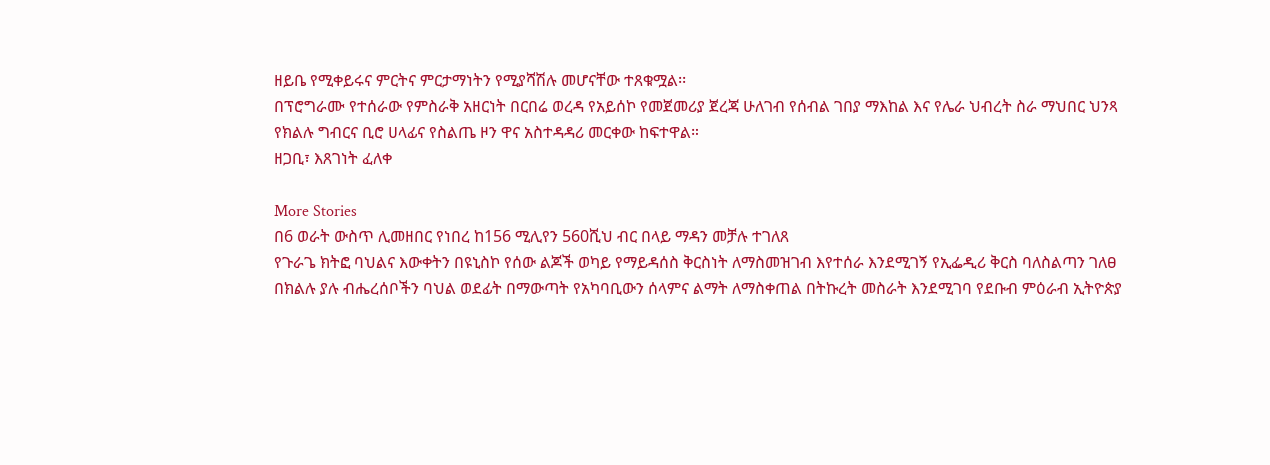ዘይቤ የሚቀይሩና ምርትና ምርታማነትን የሚያሻሽሉ መሆናቸው ተጸቁሟል፡፡
በፕሮግራሙ የተሰራው የምስራቅ አዘርነት በርበሬ ወረዳ የአይሰኮ የመጀመሪያ ጀረጃ ሁለገብ የሰብል ገበያ ማእከል እና የሌራ ህብረት ስራ ማህበር ህንጻ የክልሉ ግብርና ቢሮ ሀላፊና የስልጤ ዞን ዋና አስተዳዳሪ መርቀው ከፍተዋል።
ዘጋቢ፣ እጸገነት ፈለቀ

More Stories
በ6 ወራት ውስጥ ሊመዘበር የነበረ ከ156 ሚሊየን 560ሺህ ብር በላይ ማዳን መቻሉ ተገለጸ
የጉራጌ ክትፎ ባህልና እውቀትን በዩኒስኮ የሰው ልጆች ወካይ የማይዳሰስ ቅርስነት ለማስመዝገብ እየተሰራ እንደሚገኝ የኢፌዲሪ ቅርስ ባለስልጣን ገለፀ
በክልሉ ያሉ ብሔረሰቦችን ባህል ወደፊት በማውጣት የአካባቢውን ሰላምና ልማት ለማስቀጠል በትኩረት መስራት እንደሚገባ የደቡብ ምዕራብ ኢትዮጵያ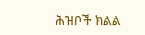ሕዝቦች ክልል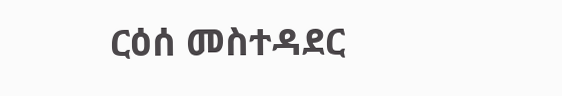ርዕሰ መስተዳደር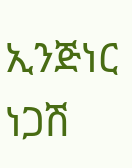ኢንጅነር ነጋሽ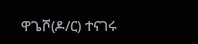ዋጌሾ(ዶ/ር) ተናገሩ